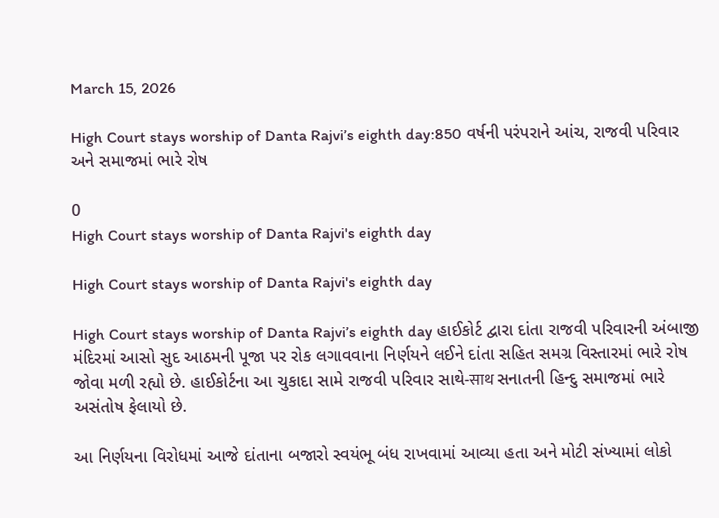March 15, 2026

High Court stays worship of Danta Rajvi’s eighth day:850 વર્ષની પરંપરાને આંચ, રાજવી પરિવાર અને સમાજમાં ભારે રોષ

0
High Court stays worship of Danta Rajvi's eighth day

High Court stays worship of Danta Rajvi's eighth day

High Court stays worship of Danta Rajvi’s eighth day હાઈકોર્ટ દ્વારા દાંતા રાજવી પરિવારની અંબાજી મંદિરમાં આસો સુદ આઠમની પૂજા પર રોક લગાવવાના નિર્ણયને લઈને દાંતા સહિત સમગ્ર વિસ્તારમાં ભારે રોષ જોવા મળી રહ્યો છે. હાઈકોર્ટના આ ચુકાદા સામે રાજવી પરિવાર સાથે-साथ સનાતની હિન્દુ સમાજમાં ભારે અસંતોષ ફેલાયો છે.

આ નિર્ણયના વિરોધમાં આજે દાંતાના બજારો સ્વયંભૂ બંધ રાખવામાં આવ્યા હતા અને મોટી સંખ્યામાં લોકો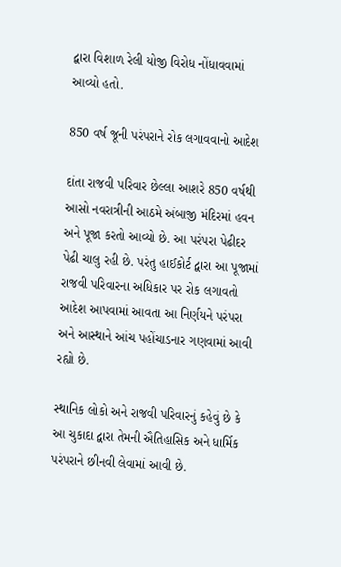દ્વારા વિશાળ રેલી યોજી વિરોધ નોંધાવવામાં આવ્યો હતો.

850 વર્ષ જૂની પરંપરાને રોક લગાવવાનો આદેશ

દાંતા રાજવી પરિવાર છેલ્લા આશરે 850 વર્ષથી આસો નવરાત્રીની આઠમે અંબાજી મંદિરમાં હવન અને પૂજા કરતો આવ્યો છે. આ પરંપરા પેઢીદર પેઢી ચાલુ રહી છે. પરંતુ હાઈકોર્ટ દ્વારા આ પૂજામાં રાજવી પરિવારના અધિકાર પર રોક લગાવતો આદેશ આપવામાં આવતા આ નિર્ણયને પરંપરા અને આસ્થાને આંચ પહોંચાડનાર ગણવામાં આવી રહ્યો છે.

સ્થાનિક લોકો અને રાજવી પરિવારનું કહેવું છે કે આ ચુકાદા દ્વારા તેમની ઐતિહાસિક અને ધાર્મિક પરંપરાને છીનવી લેવામાં આવી છે.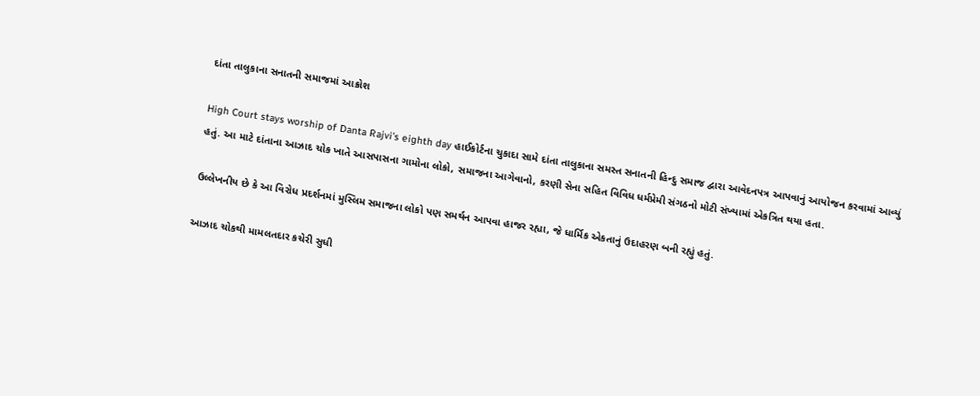દાંતા તાલુકાના સનાતની સમાજમાં આક્રોશ

High Court stays worship of Danta Rajvi’s eighth day હાઈકોર્ટના ચુકાદા સામે દાંતા તાલુકાના સમસ્ત સનાતની હિન્દુ સમાજ દ્વારા આવેદનપત્ર આપવાનું આયોજન કરવામાં આવ્યું હતું. આ માટે દાંતાના આઝાદ ચોક ખાતે આસપાસના ગામોના લોકો, સમાજના આગેવાનો, કરણી સેના સહિત વિવિધ ધર્મપ્રેમી સંગઠનો મોટી સંખ્યામાં એકત્રિત થયા હતા.

ઉલ્લેખનીય છે કે આ વિરોધ પ્રદર્શનમાં મુસ્લિમ સમાજના લોકો પણ સમર્થન આપવા હાજર રહ્યા, જે ધાર્મિક એકતાનું ઉદાહરણ બની રહ્યું હતું.

આઝાદ ચોકથી મામલતદાર કચેરી સુધી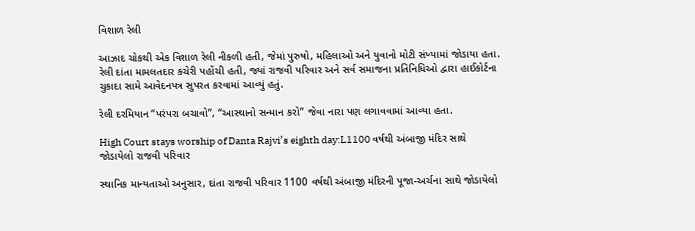વિશાળ રેલી

આઝાદ ચોકથી એક વિશાળ રેલી નીકળી હતી, જેમાં પુરુષો, મહિલાઓ અને યુવાનો મોટી સંખ્યામાં જોડાયા હતા. રેલી દાંતા મામલતદાર કચેરી પહોંચી હતી, જ્યાં રાજવી પરિવાર અને સર્વ સમાજના પ્રતિનિધિઓ દ્વારા હાઈકોર્ટના ચુકાદા સામે આવેદનપત્ર સુપરત કરવામાં આવ્યું હતું.

રેલી દરમિયાન “પરંપરા બચાવો”, “આસ્થાનો સન્માન કરો” જેવા નારા પણ લગાવવામાં આવ્યા હતા.

High Court stays worship of Danta Rajvi’s eighth day:L1100 વર્ષથી અંબાજી મંદિર સાથે જોડાયેલો રાજવી પરિવાર

સ્થાનિક માન્યતાઓ અનુસાર, દાંતા રાજવી પરિવાર 1100 વર્ષથી અંબાજી મંદિરની પૂજા-અર્ચના સાથે જોડાયેલો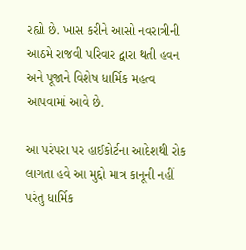રહ્યો છે. ખાસ કરીને આસો નવરાત્રીની આઠમે રાજવી પરિવાર દ્વારા થતી હવન અને પૂજાને વિશેષ ધાર્મિક મહત્વ આપવામાં આવે છે.

આ પરંપરા પર હાઈકોર્ટના આદેશથી રોક લાગતા હવે આ મુદ્દો માત્ર કાનૂની નહીં પરંતુ ધાર્મિક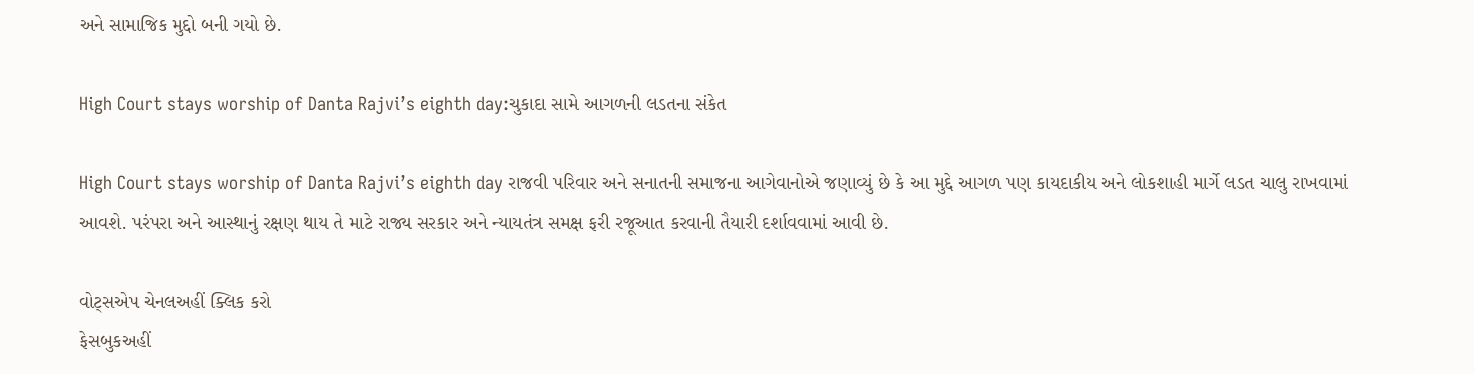અને સામાજિક મુદ્દો બની ગયો છે.

High Court stays worship of Danta Rajvi’s eighth day:ચુકાદા સામે આગળની લડતના સંકેત

High Court stays worship of Danta Rajvi’s eighth day રાજવી પરિવાર અને સનાતની સમાજના આગેવાનોએ જણાવ્યું છે કે આ મુદ્દે આગળ પણ કાયદાકીય અને લોકશાહી માર્ગે લડત ચાલુ રાખવામાં આવશે. પરંપરા અને આસ્થાનું રક્ષણ થાય તે માટે રાજ્ય સરકાર અને ન્યાયતંત્ર સમક્ષ ફરી રજૂઆત કરવાની તૈયારી દર્શાવવામાં આવી છે.

વોટ્સએપ ચેનલઅહીં ક્લિક કરો
ફેસબુકઅહીં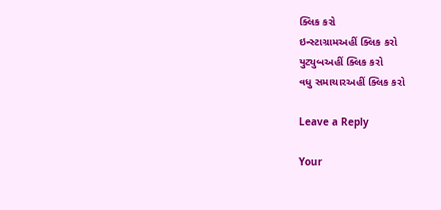ક્લિક કરો
ઇન્સ્ટાગ્રામઅહીં ક્લિક કરો
યુટ્યુબઅહીં ક્લિક કરો
વધુ સમાચારઅહીં ક્લિક કરો

Leave a Reply

Your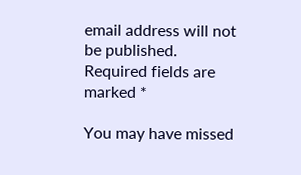email address will not be published. Required fields are marked *

You may have missed